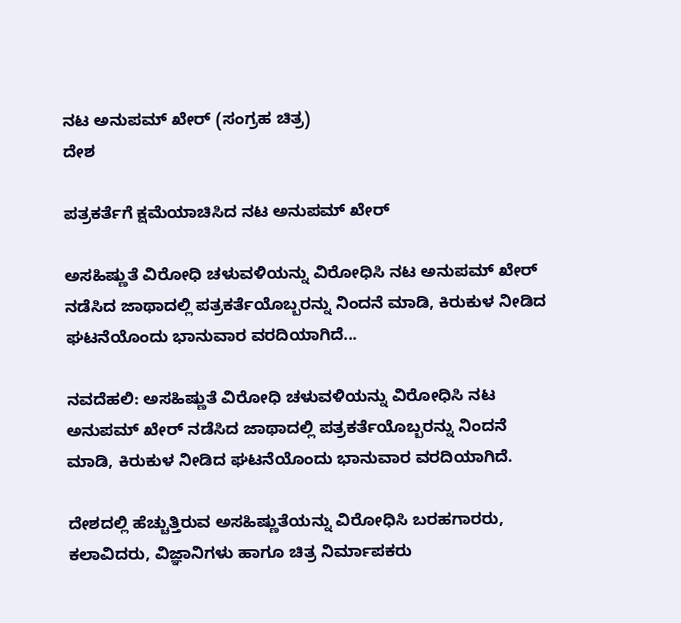ನಟ ಅನುಪಮ್ ಖೇರ್ (ಸಂಗ್ರಹ ಚಿತ್ರ)
ದೇಶ

ಪತ್ರಕರ್ತೆಗೆ ಕ್ಷಮೆಯಾಚಿಸಿದ ನಟ ಅನುಪಮ್ ಖೇರ್

ಅಸಹಿಷ್ಣುತೆ ವಿರೋಧಿ ಚಳುವಳಿಯನ್ನು ವಿರೋಧಿಸಿ ನಟ ಅನುಪಮ್ ಖೇರ್ ನಡೆಸಿದ ಜಾಥಾದಲ್ಲಿ ಪತ್ರಕರ್ತೆಯೊಬ್ಬರನ್ನು ನಿಂದನೆ ಮಾಡಿ, ಕಿರುಕುಳ ನೀಡಿದ ಘಟನೆಯೊಂದು ಭಾನುವಾರ ವರದಿಯಾಗಿದೆ...

ನವದೆಹಲಿ: ಅಸಹಿಷ್ಣುತೆ ವಿರೋಧಿ ಚಳುವಳಿಯನ್ನು ವಿರೋಧಿಸಿ ನಟ ಅನುಪಮ್ ಖೇರ್ ನಡೆಸಿದ ಜಾಥಾದಲ್ಲಿ ಪತ್ರಕರ್ತೆಯೊಬ್ಬರನ್ನು ನಿಂದನೆ ಮಾಡಿ, ಕಿರುಕುಳ ನೀಡಿದ ಘಟನೆಯೊಂದು ಭಾನುವಾರ ವರದಿಯಾಗಿದೆ.

ದೇಶದಲ್ಲಿ ಹೆಚ್ಚುತ್ತಿರುವ ಅಸಹಿಷ್ಣುತೆಯನ್ನು ವಿರೋಧಿಸಿ ಬರಹಗಾರರು, ಕಲಾವಿದರು, ವಿಜ್ಞಾನಿಗಳು ಹಾಗೂ ಚಿತ್ರ ನಿರ್ಮಾಪಕರು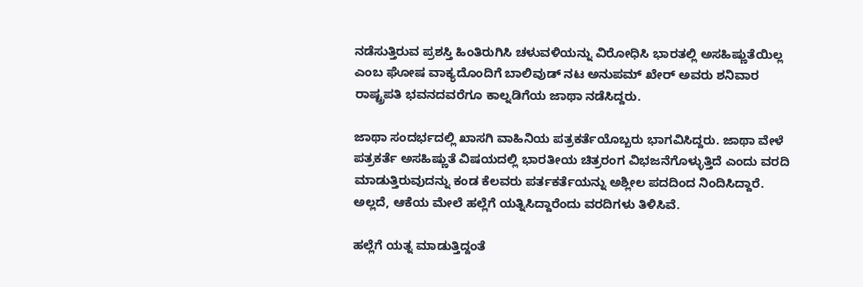ನಡೆಸುತ್ತಿರುವ ಪ್ರಶಸ್ತಿ ಹಿಂತಿರುಗಿಸಿ ಚಳುವಳಿಯನ್ನು ವಿರೋಧಿಸಿ ಭಾರತಲ್ಲಿ ಅಸಹಿಷ್ಣುತೆಯಿಲ್ಲ ಎಂಬ ಘೋಷ ವಾಕ್ಯದೊಂದಿಗೆ ಬಾಲಿವುಡ್ ನಟ ಅನುಪಮ್ ಖೇರ್ ಅವರು ಶನಿವಾರ ರಾಷ್ಟ್ರಪತಿ ಭವನದವರೆಗೂ ಕಾಲ್ನಡಿಗೆಯ ಜಾಥಾ ನಡೆಸಿದ್ದರು.

ಜಾಥಾ ಸಂದರ್ಭದಲ್ಲಿ ಖಾಸಗಿ ವಾಹಿನಿಯ ಪತ್ರಕರ್ತೆಯೊಬ್ಬರು ಭಾಗವಿಸಿದ್ದರು. ಜಾಥಾ ವೇಳೆ ಪತ್ರಕರ್ತೆ ಅಸಹಿಷ್ಣುತೆ ವಿಷಯದಲ್ಲಿ ಭಾರತೀಯ ಚಿತ್ರರಂಗ ವಿಭಜನೆಗೊಳ್ಳುತ್ತಿದೆ ಎಂದು ವರದಿ ಮಾಡುತ್ತಿರುವುದನ್ನು ಕಂಡ ಕೆಲವರು ಪರ್ತಕರ್ತೆಯನ್ನು ಅಶ್ಲೀಲ ಪದದಿಂದ ನಿಂದಿಸಿದ್ದಾರೆ. ಅಲ್ಲದೆ, ಆಕೆಯ ಮೇಲೆ ಹಲ್ಲೆಗೆ ಯತ್ನಿಸಿದ್ದಾರೆಂದು ವರದಿಗಳು ತಿಳಿಸಿವೆ.

ಹಲ್ಲೆಗೆ ಯತ್ನ ಮಾಡುತ್ತಿದ್ದಂತೆ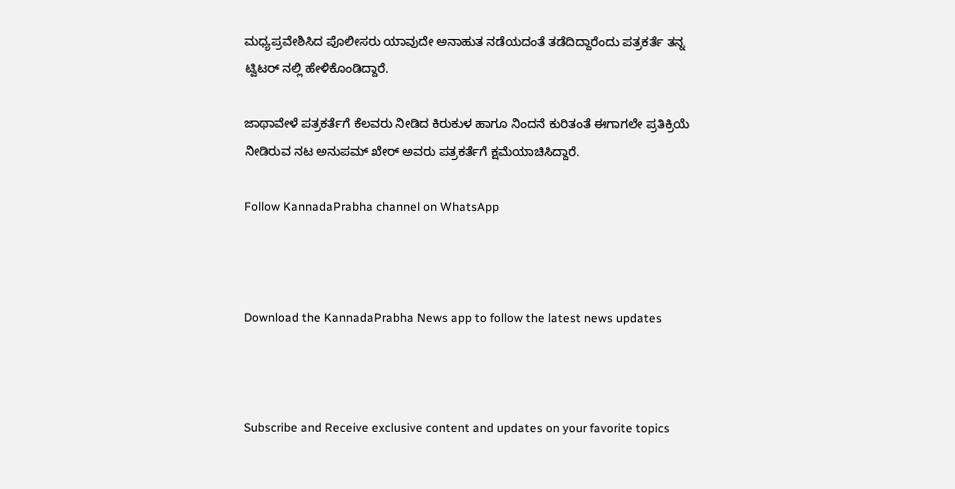ಮಧ್ಯಪ್ರವೇಶಿಸಿದ ಪೊಲೀಸರು ಯಾವುದೇ ಅನಾಹುತ ನಡೆಯದಂತೆ ತಡೆದಿದ್ದಾರೆಂದು ಪತ್ರಕರ್ತೆ ತನ್ನ ಟ್ವಿಟರ್ ನಲ್ಲಿ ಹೇಳಿಕೊಂಡಿದ್ದಾರೆ.

ಜಾಥಾವೇಳೆ ಪತ್ರಕರ್ತೆಗೆ ಕೆಲವರು ನೀಡಿದ ಕಿರುಕುಳ ಹಾಗೂ ನಿಂದನೆ ಕುರಿತಂತೆ ಈಗಾಗಲೇ ಪ್ರತಿಕ್ರಿಯೆ ನೀಡಿರುವ ನಟ ಅನುಪಮ್ ಖೇರ್ ಅವರು ಪತ್ರಕರ್ತೆಗೆ ಕ್ಷಮೆಯಾಚಿಸಿದ್ದಾರೆ.

Follow KannadaPrabha channel on WhatsApp



Download the KannadaPrabha News app to follow the latest news updates



Subscribe and Receive exclusive content and updates on your favorite topics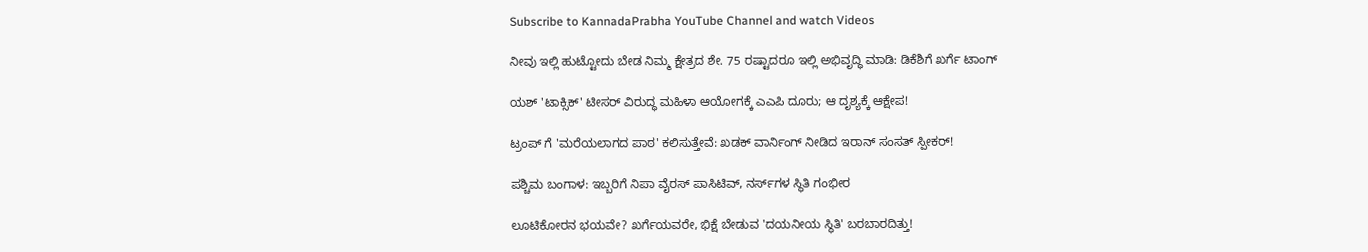Subscribe to KannadaPrabha YouTube Channel and watch Videos

ನೀವು ಇಲ್ಲಿ ಹುಟ್ಟೋದು ಬೇಡ ನಿಮ್ಮ ಕ್ಷೇತ್ರದ ಶೇ. 75 ರಷ್ಟಾದರೂ ಇಲ್ಲಿ ಅಭಿವೃದ್ಧಿ ಮಾಡಿ: ಡಿಕೆಶಿಗೆ ಖರ್ಗೆ ಟಾಂಗ್

ಯಶ್ 'ಟಾಕ್ಸಿಕ್' ಟೀಸರ್ ವಿರುದ್ಧ ಮಹಿಳಾ ಆಯೋಗಕ್ಕೆ ಎಎಪಿ ದೂರು; ಆ ದೃಶ್ಯಕ್ಕೆ ಆಕ್ಷೇಪ!

ಟ್ರಂಪ್ ಗೆ 'ಮರೆಯಲಾಗದ ಪಾಠ' ಕಲಿಸುತ್ತೇವೆ: ಖಡಕ್ ವಾರ್ನಿಂಗ್ ನೀಡಿದ ಇರಾನ್ ಸಂಸತ್ ಸ್ಪೀಕರ್!

ಪಶ್ಚಿಮ ಬಂಗಾಳ: ಇಬ್ಬರಿಗೆ ನಿಪಾ ವೈರಸ್ ಪಾಸಿಟಿವ್, ನರ್ಸ್‌ಗಳ ಸ್ಥಿತಿ ಗಂಭೀರ

ಲೂಟಿಕೋರನ ಭಯವೇ? ಖರ್ಗೆಯವರೇ, ಭಿಕ್ಷೆ ಬೇಡುವ 'ದಯನೀಯ ಸ್ಥಿತಿ' ಬರಬಾರದಿತ್ತು!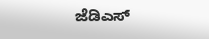ಜೆಡಿಎಸ್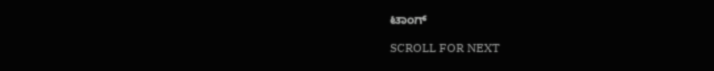ಟಾಂಗ್

SCROLL FOR NEXT